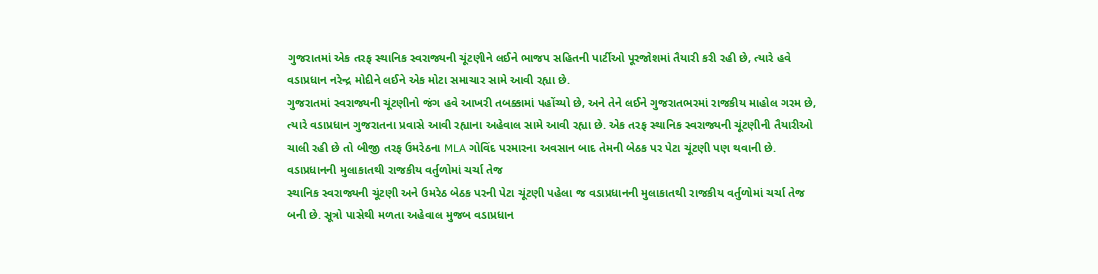ગુજરાતમાં એક તરફ સ્થાનિક સ્વરાજ્યની ચૂંટણીને લઈને ભાજપ સહિતની પાર્ટીઓ પૂરજોશમાં તૈયારી કરી રહી છે, ત્યારે હવે વડાપ્રધાન નરેન્દ્ર મોદીને લઈને એક મોટા સમાચાર સામે આવી રહ્યા છે.
ગુજરાતમાં સ્વરાજ્યની ચૂંટણીનો જંગ હવે આખરી તબક્કામાં પહોંચ્યો છે, અને તેને લઈને ગુજરાતભરમાં રાજકીય માહોલ ગરમ છે, ત્યારે વડાપ્રધાન ગુજરાતના પ્રવાસે આવી રહ્યાના અહેવાલ સામે આવી રહ્યા છે. એક તરફ સ્થાનિક સ્વરાજ્યની ચૂંટણીની તૈયારીઓ ચાલી રહી છે તો બીજી તરફ ઉમરેઠના MLA ગોવિંદ પરમારના અવસાન બાદ તેમની બેઠક પર પેટા ચૂંટણી પણ થવાની છે.
વડાપ્રધાનની મુલાકાતથી રાજકીય વર્તુળોમાં ચર્ચા તેજ
સ્થાનિક સ્વરાજ્યની ચૂંટણી અને ઉમરેઠ બેઠક પરની પેટા ચૂંટણી પહેલા જ વડાપ્રધાનની મુલાકાતથી રાજકીય વર્તુળોમાં ચર્ચા તેજ બની છે. સૂત્રો પાસેથી મળતા અહેવાલ મુજબ વડાપ્રધાન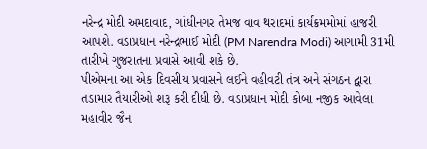નરેન્દ્ર મોદી અમદાવાદ, ગાંધીનગર તેમજ વાવ થરાદમાં કાર્યક્રમમોમાં હાજરી આપશે. વડાપ્રધાન નરેન્દ્રભાઈ મોદી (PM Narendra Modi) આગામી 31મી તારીખે ગુજરાતના પ્રવાસે આવી શકે છે.
પીએમના આ એક દિવસીય પ્રવાસને લઈને વહીવટી તંત્ર અને સંગઠન દ્વારા તડામાર તૈયારીઓ શરૂ કરી દીધી છે. વડાપ્રધાન મોદી કોબા નજીક આવેલા મહાવીર જૈન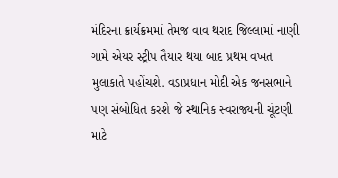મંદિરના ક્રાર્યક્રમમાં તેમજ વાવ થરાદ જિલ્લામાં નાણી ગામે એયર સ્ટ્રીપ તૈયાર થયા બાદ પ્રથમ વખત મુલાકાતે પહોંચશે. વડાપ્રધાન મોદી એક જનસભાને પણ સંબોધિત કરશે જે સ્થાનિક સ્વરાજ્યની ચૂંટણી માટે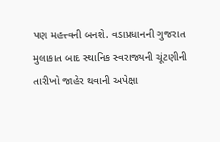પણ મહત્ત્વની બનશે. વડાપ્રધાનની ગુજરાત મુલાકાત બાદ સ્થાનિક સ્વરાજ્યની ચૂંટણીની તારીખો જાહેર થવાની અપેક્ષા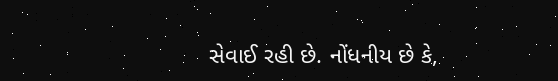સેવાઈ રહી છે. નોંધનીય છે કે,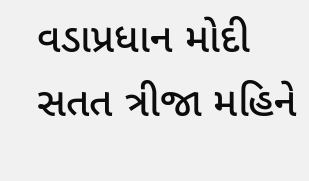વડાપ્રધાન મોદી સતત ત્રીજા મહિને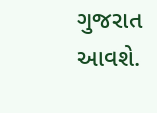ગુજરાત આવશે.